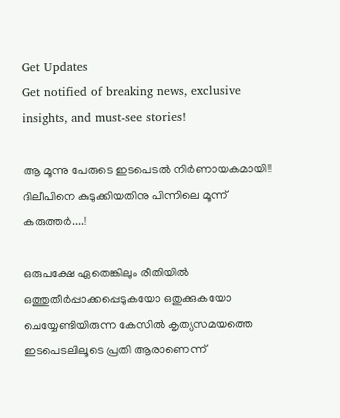Get Updates
Get notified of breaking news, exclusive insights, and must-see stories!

ആ മൂന്നു പേരുടെ ഇടപെടൽ നിർണായകമായി!! ദിലീപിനെ കുടുക്കിയതിനു പിന്നിലെ മൂന്ന് കരുത്തർ....!

ഒരുപക്ഷേ ഏതെങ്കിലും രീതിയിൽ ഒത്തുതീർപ്പാക്കപ്പെടുകയോ ഒതുക്കുകയോ ചെയ്യേണ്ടിയിരുന്ന കേസിൽ കൃത്യസമയത്തെ ഇടപെടലിലൂടെ പ്രതി ആരാണെന്ന്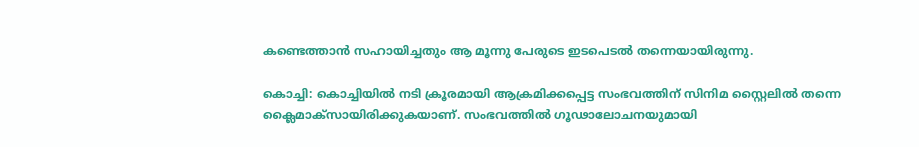കണ്ടെത്താൻ സഹായിച്ചതും ആ മൂന്നു പേരുടെ ഇടപെടൽ തന്നെയായിരുന്നു.

കൊച്ചി: കൊച്ചിയിൽ നടി ക്രൂരമായി ആക്രമിക്കപ്പെട്ട സംഭവത്തിന് സിനിമ സ്റ്റൈലിൽ തന്നെ ക്ലൈമാക്സായിരിക്കുകയാണ്. സംഭവത്തിൽ ഗൂഢാലോചനയുമായി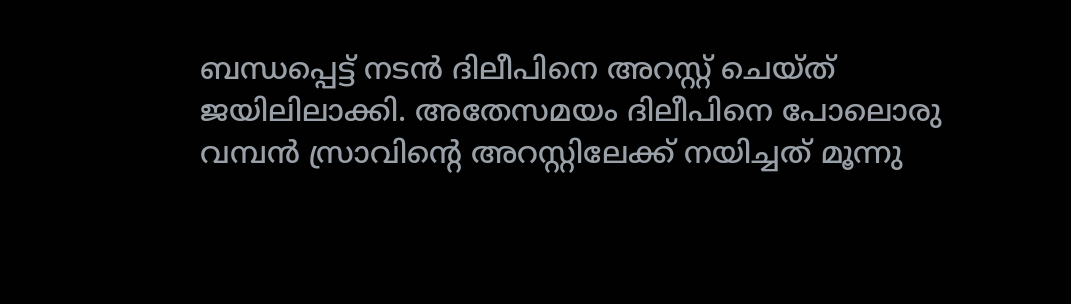ബന്ധപ്പെട്ട് നടൻ ദിലീപിനെ അറസ്റ്റ് ചെയ്ത് ജയിലിലാക്കി. അതേസമയം ദിലീപിനെ പോലൊരു വമ്പന്‍ സ്രാവിന്റെ അറസ്റ്റിലേക്ക് നയിച്ചത് മൂന്നു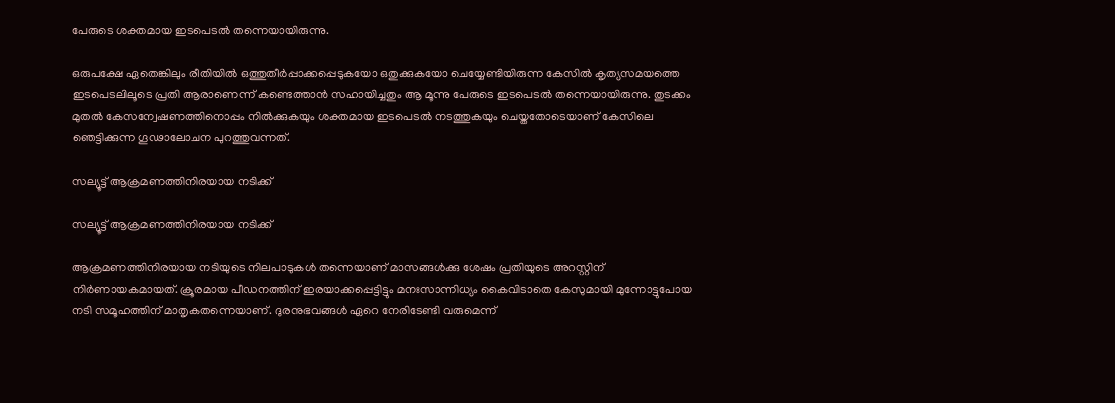പേരുടെ ശക്തമായ ഇടപെടൽ തന്നെയായിരുന്നു.

ഒരുപക്ഷേ ഏതെങ്കിലും രീതിയിൽ ഒത്തുതീർപ്പാക്കപ്പെടുകയോ ഒതുക്കുകയോ ചെയ്യേണ്ടിയിരുന്ന കേസിൽ കൃത്യസമയത്തെ ഇടപെടലിലൂടെ പ്രതി ആരാണെന്ന് കണ്ടെത്താൻ സഹായിച്ചതും ആ മൂന്നു പേരുടെ ഇടപെടൽ തന്നെയായിരുന്നു. തുടക്കം മുതൽ കേസന്വേഷണത്തിനൊപ്പം നിൽക്കുകയും ശക്തമായ ഇടപെടൽ നടത്തുകയും ചെയ്തതോടെയാണ് കേസിലെ ഞെട്ടിക്കുന്ന ഗൂഢാലോചന പുറത്തുവന്നത്.

സല്യൂട്ട് ആക്രമണത്തിനിരയായ നടിക്ക്

സല്യൂട്ട് ആക്രമണത്തിനിരയായ നടിക്ക്

ആക്രമണത്തിനിരയായ നടിയുടെ നിലപാടുകൾ തന്നെയാണ് മാസങ്ങൾക്കു ശേഷം പ്രതിയുടെ അറസ്റ്റിന് നിർണായകമായത്. ക്രൂരമായ പീഡനത്തിന് ഇരയാക്കപ്പെട്ടിട്ടും മനഃസാന്നിധ്യം കൈവിടാതെ കേസുമായി മുന്നോട്ടുപോയ നടി സമൂഹത്തിന് മാതൃകതന്നെയാണ്. ദുരനുഭവങ്ങൾ ഏറെ നേരിടേണ്ടി വരുമെന്ന്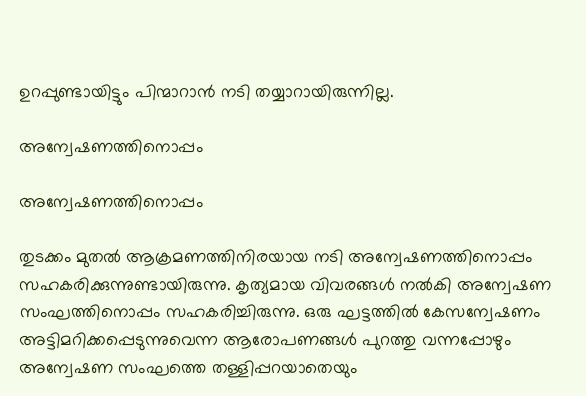ഉറപ്പുണ്ടായിട്ടും പിന്മാറാൻ നടി തയ്യാറായിരുന്നില്ല.

അന്വേഷണത്തിനൊപ്പം

അന്വേഷണത്തിനൊപ്പം

തുടക്കം മുതൽ ആക്രമണത്തിനിരയായ നടി അന്വേഷണത്തിനൊപ്പം സഹകരിക്കുന്നുണ്ടായിരുന്നു. കൃത്യമായ വിവരങ്ങൾ നൽകി അന്വേഷണ സംഘത്തിനൊപ്പം സഹകരിച്ചിരുന്നു. ഒരു ഘട്ടത്തിൽ കേസന്വേഷണം അട്ടിമറിക്കപ്പെടുന്നുവെന്ന ആരോപണങ്ങൾ പുറത്തു വന്നപ്പോഴും അന്വേഷണ സംഘത്തെ തള്ളിപ്പറയാതെയും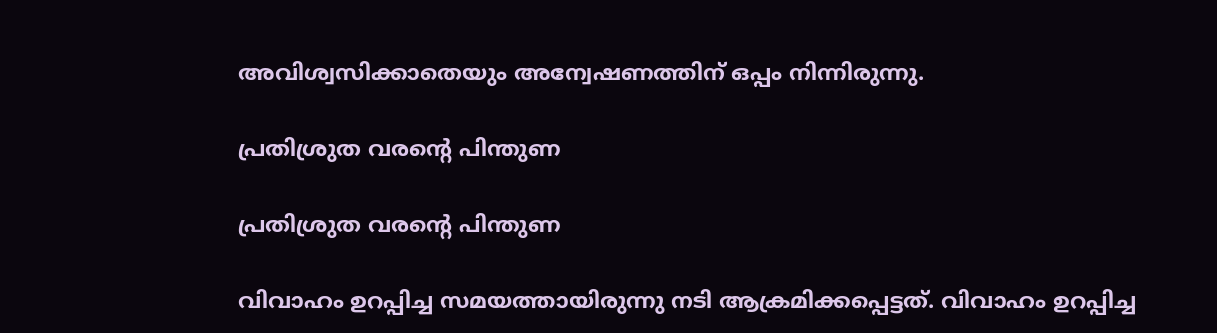അവിശ്വസിക്കാതെയും അന്വേഷണത്തിന് ഒപ്പം നിന്നിരുന്നു.

പ്രതിശ്രുത വരന്റെ പിന്തുണ

പ്രതിശ്രുത വരന്റെ പിന്തുണ

വിവാഹം ഉറപ്പിച്ച സമയത്തായിരുന്നു നടി ആക്രമിക്കപ്പെട്ടത്. വിവാഹം ഉറപ്പിച്ച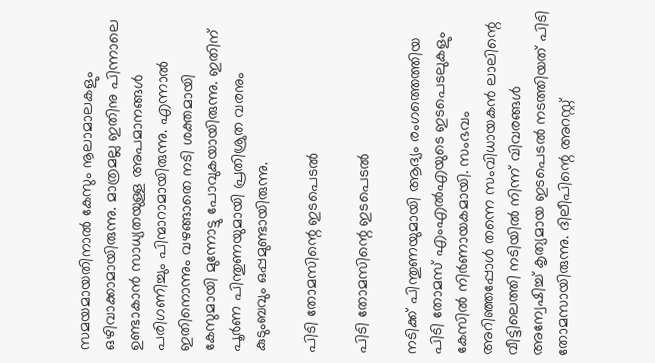സമയമായതിനാൽ കേസും നൂലാമാലകളും ഒഴിവാക്കാമായിരുന്നു. മാത്രമല്ല ഇതിനു പിന്നാലെ ഉണ്ടാകാൻ സാധ്യതയുള്ള അപമാനങ്ങൾ പരിഗണിച്ചും പിന്മാറാമായിരുന്നു. എന്നാൽ ഇതിനൊന്നും വഴങ്ങാതെ നടി ശക്തമായി കേസുമായി മുന്നോട്ടു പോവുകയായിരുന്നു. ഇതിന് പൂർണ പിന്തുണയുമായി പ്രതിശ്രുത വരനും കുടുംബവും ഒപ്പമുണ്ടായിരുന്നു.

പിടി തോമസിന്റെ ഇടപെടൽ

പിടി തോമസിന്റെ ഇടപെടൽ

നടിക്ക് പിന്തുണയുമായി ആദ്യം രംഗത്തെത്തിയ പിടി തോമസ് എംഎല്‍എയുടെ ഇടപെടലുകളും കേസിൽ നിർണായകമായി. സംഭവം അറിഞ്ഞപ്പോൾ തന്നെ സംവിധായകൻ ലാലിന്റെ വീട്ടിലെത്തി നടിയിൽ നിന്ന് വിവരങ്ങൾ അന്വേഷിച്ച് കൃത്യമായ ഇടപെടൽ നടത്തിയത് പിടി തോമസായിരുന്നു. ദിലീപിന്റെ അറസ്റ്റ്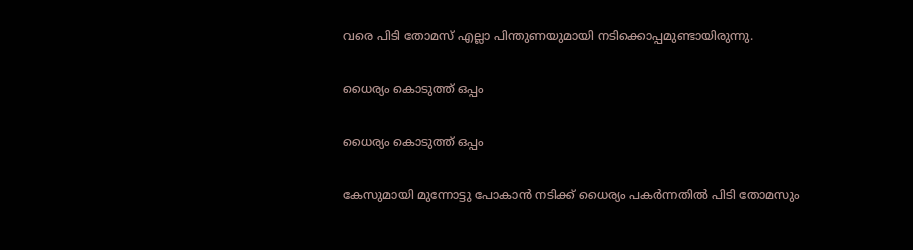വരെ പിടി തോമസ് എല്ലാ പിന്തുണയുമായി നടിക്കൊപ്പമുണ്ടായിരുന്നു.

ധൈര്യം കൊടുത്ത് ഒപ്പം

ധൈര്യം കൊടുത്ത് ഒപ്പം

കേസുമായി മുന്നോട്ടു പോകാൻ നടിക്ക് ധൈര്യം പകർന്നതിൽ പിടി തോമസും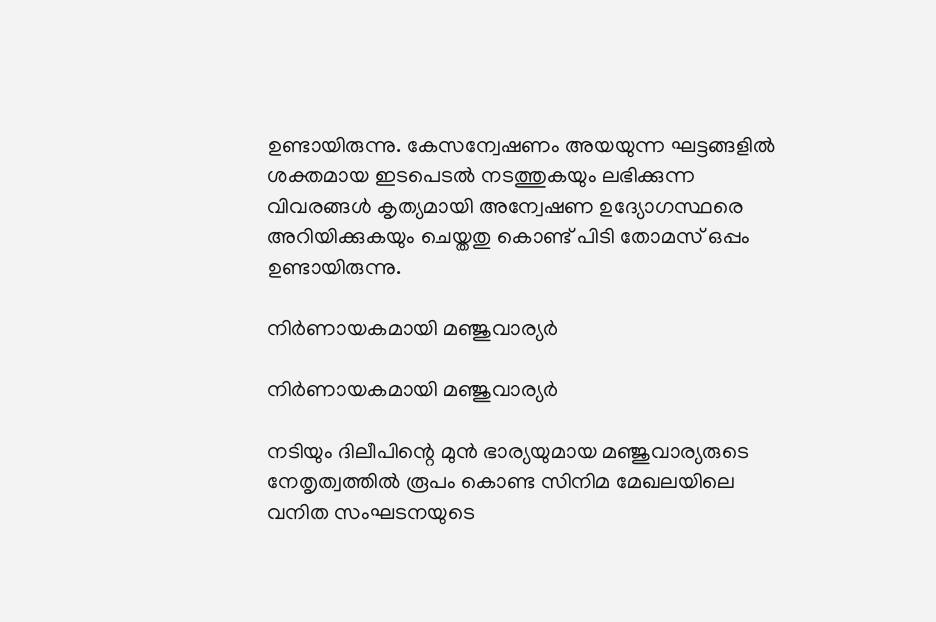ഉണ്ടായിരുന്നു. കേസന്വേഷണം അയയുന്ന ഘട്ടങ്ങളിൽ ശക്തമായ ഇടപെടൽ നടത്തുകയും ലഭിക്കുന്ന വിവരങ്ങൾ കൃത്യമായി അന്വേഷണ ഉദ്യോഗസ്ഥരെ അറിയിക്കുകയും ചെയ്തതു കൊണ്ട് പിടി തോമസ് ഒപ്പം ഉണ്ടായിരുന്നു.

നിർണായകമായി മഞ്ജുവാര്യർ

നിർണായകമായി മഞ്ജുവാര്യർ

നടിയും ദിലീപിന്റെ മുൻ ഭാര്യയുമായ മഞ്ജുവാര്യരുടെ നേതൃത്വത്തിൽ രൂപം കൊണ്ട സിനിമ മേഖലയിലെ വനിത സംഘടനയുടെ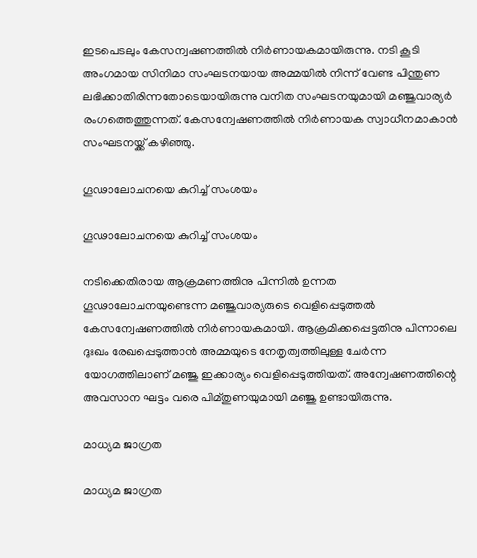ഇടപെടലും കേസന്വഷണത്തിൽ നിർണായകമായിരുന്നു. നടി കൂടി അംഗമായ സിനിമാ സംഘടനയായ അമ്മയിൽ നിന്ന് വേണ്ട പിന്തുണ ലഭിക്കാതിരിന്നതോടെയായിരുന്നു വനിത സംഘടനയുമായി മഞ്ജുവാര്യർ രംഗത്തെത്തുന്നത്. കേസന്വേഷണത്തിൽ നിർണായക സ്വാധീനമാകാൻ സംഘടനയ്ക്ക് കഴിഞ്ഞു.

ഗൂഢാലോചനയെ കുറിച്ച് സംശയം

ഗൂഢാലോചനയെ കുറിച്ച് സംശയം

നടിക്കെതിരായ ആക്രമണത്തിനു പിന്നിൽ ഉന്നത ഗൂഢാലോചനയുണ്ടെന്ന മഞ്ജുവാര്യരുടെ വെളിപ്പെടുത്തൽ കേസന്വേഷണത്തിൽ നിർണായകമായി. ആക്രമിക്കപ്പെട്ടതിനു പിന്നാലെ ദുഃഖം രേഖപ്പെടുത്താൻ അമ്മയുടെ നേതൃത്വത്തിലുള്ള ചേർന്ന യോഗത്തിലാണ് മഞ്ജു ഇക്കാര്യം വെളിപ്പെടുത്തിയത്. അന്വേഷണത്തിന്റെ അവസാന ഘട്ടം വരെ പിമ്തുണയുമായി മഞ്ജു ഉണ്ടായിരുന്നു.

മാധ്യമ ജാഗ്രത

മാധ്യമ ജാഗ്രത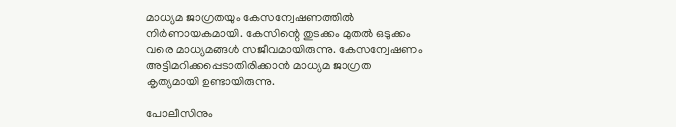മാധ്യമ ജാഗ്രതയും കേസന്വേഷണത്തിൽ നിർണായകമായി. കേസിന്റെ തുടക്കം മുതൽ ഒടുക്കം വരെ മാധ്യമങ്ങൾ സജീവമായിരുന്നു. കേസന്വേഷണം അട്ടിമറിക്കപ്പെടാതിരിക്കാൻ മാധ്യമ ജാഗ്രത കൃത്യമായി ഉണ്ടായിരുന്നു.

പോലീസിനും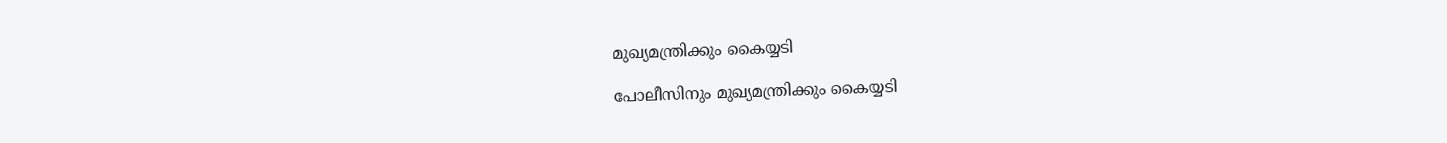മുഖ്യമന്ത്രിക്കും കൈയ്യടി

പോലീസിനും മുഖ്യമന്ത്രിക്കും കൈയ്യടി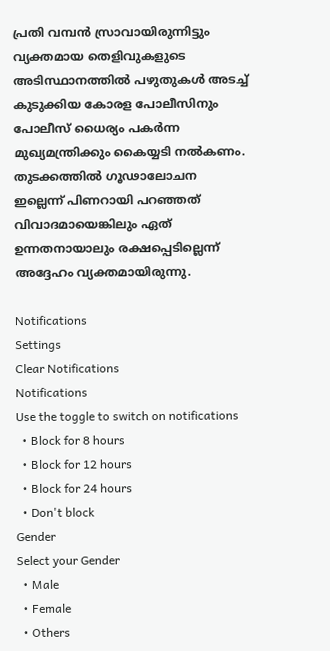പ്രതി വമ്പൻ സ്രാവായിരുന്നിട്ടും വ്യക്തമായ തെളിവുകളുടെ അടിസ്ഥാനത്തിൽ പഴുതുകൾ അടച്ച് കുടുക്കിയ കോരള പോലീസിനും പോലീസ് ധൈര്യം പകർന്ന മുഖ്യമന്ത്രിക്കും കൈയ്യടി നൽകണം. തുടക്കത്തിൽ ഗൂഢാലോചന ഇല്ലെന്ന് പിണറായി പറഞ്ഞത് വിവാദമായെങ്കിലും ഏത് ഉന്നതനായാലും രക്ഷപ്പെടില്ലെന്ന് അദ്ദേഹം വ്യക്തമായിരുന്നു.

Notifications
Settings
Clear Notifications
Notifications
Use the toggle to switch on notifications
  • Block for 8 hours
  • Block for 12 hours
  • Block for 24 hours
  • Don't block
Gender
Select your Gender
  • Male
  • Female
  • Others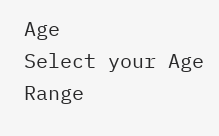Age
Select your Age Range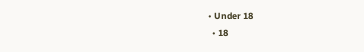• Under 18
  • 18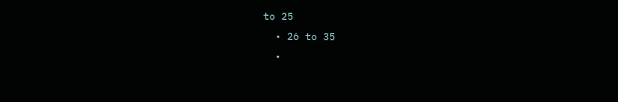to 25
  • 26 to 35
  •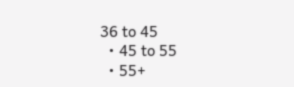36 to 45
  • 45 to 55
  • 55+